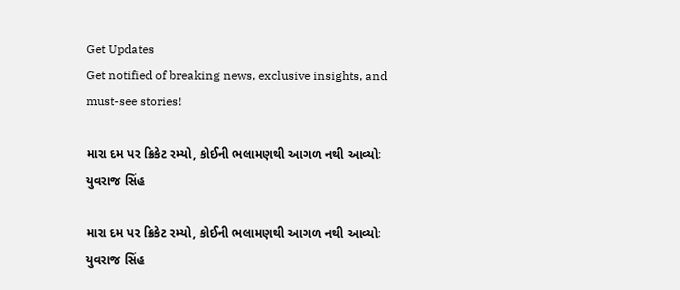Get Updates
Get notified of breaking news, exclusive insights, and must-see stories!

મારા દમ પર ક્રિકેટ રમ્યો, કોઈની ભલામણથી આગળ નથી આવ્યોઃ યુવરાજ સિંહ

મારા દમ પર ક્રિકેટ રમ્યો, કોઈની ભલામણથી આગળ નથી આવ્યોઃ યુવરાજ સિંહ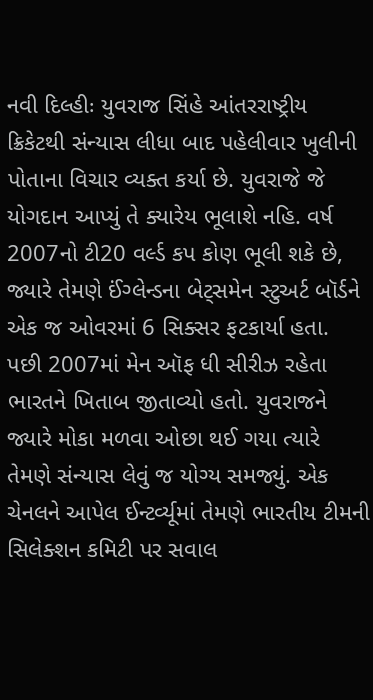નવી દિલ્હીઃ યુવરાજ સિંહે આંતરરાષ્ટ્રીય ક્રિકેટથી સંન્યાસ લીધા બાદ પહેલીવાર ખુલીની પોતાના વિચાર વ્યક્ત કર્યા છે. યુવરાજે જે યોગદાન આપ્યું તે ક્યારેય ભૂલાશે નહિ. વર્ષ 2007નો ટી20 વર્લ્ડ કપ કોણ ભૂલી શકે છે, જ્યારે તેમણે ઈંગ્લેન્ડના બેટ્સમેન સ્ટુઅર્ટ બૉર્ડને એક જ ઓવરમાં 6 સિક્સર ફટકાર્યા હતા. પછી 2007માં મેન ઑફ ધી સીરીઝ રહેતા ભારતને ખિતાબ જીતાવ્યો હતો. યુવરાજને જ્યારે મોકા મળવા ઓછા થઈ ગયા ત્યારે તેમણે સંન્યાસ લેવું જ યોગ્ય સમજ્યું. એક ચેનલને આપેલ ઈન્ટર્વ્યૂમાં તેમણે ભારતીય ટીમની સિલેક્શન કમિટી પર સવાલ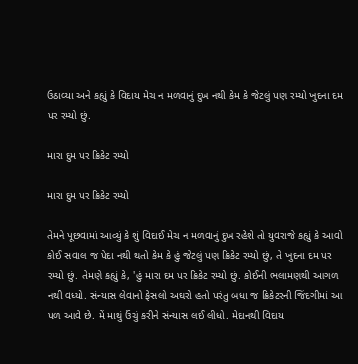ઉઠાવ્યા અને કહ્યું કે વિદાય મેચ ન મળવાનું દુખ નથી કેમ કે જેટલું પણ રમ્યો ખુદના દમ પર રમ્યો છું.

મારા દુમ પર ક્રિકેટ રમ્યો

મારા દુમ પર ક્રિકેટ રમ્યો

તેમને પૂછવામાં આવ્યું કે શું વિદાઈ મેચ ન મળવાનું દુખ રહેશે તો યુવરાજે કહ્યું કે આવો કોઈ સવાલ જ પેદા નથી થતો કેમ કે હું જેટલું પણ ક્રિકેટ રમ્યો છું, તે ખુદના દમ પર રમ્યો છું. તેમણે કહ્યું કે, 'હું મારા દમ પર ક્રિકેટ રમ્યો છું. કોઈની ભલામણથી આગળ નથી વધ્યો. સંન્યાસ લેવાનો ફેસલો અઘરો હતો પરંતુ બધા જ ક્રિકેટરની જિંદગીમાં આ પળ આવે છે. મેં માથું ઉંચું કરીને સંન્યાસ લઈ લીધો. મેદાનથી વિદાય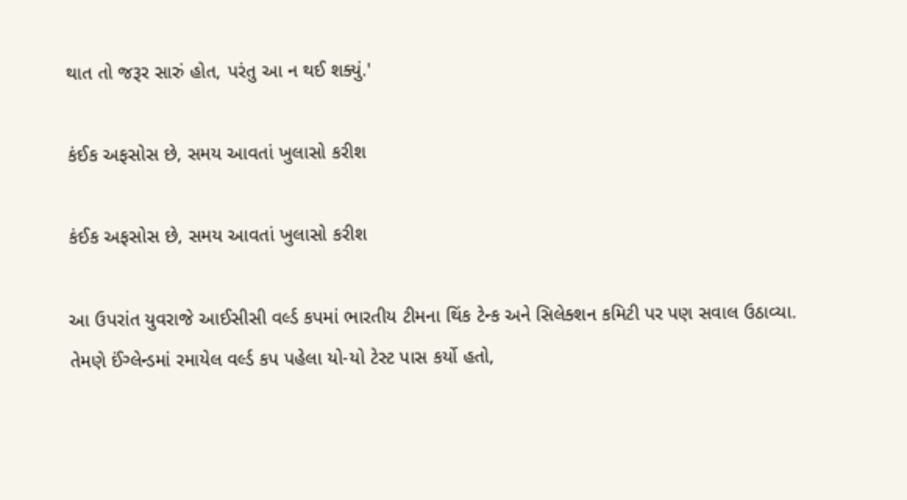થાત તો જરૂર સારું હોત, પરંતુ આ ન થઈ શક્યું.'

કંઈક અફસોસ છે, સમય આવતાં ખુલાસો કરીશ

કંઈક અફસોસ છે, સમય આવતાં ખુલાસો કરીશ

આ ઉપરાંત યુવરાજે આઈસીસી વર્લ્ડ કપમાં ભારતીય ટીમના થિંક ટેન્ક અને સિલેક્શન કમિટી પર પણ સવાલ ઉઠાવ્યા. તેમણે ઈંગ્લેન્ડમાં રમાયેલ વર્લ્ડ કપ પહેલા યો-યો ટેસ્ટ પાસ કર્યો હતો,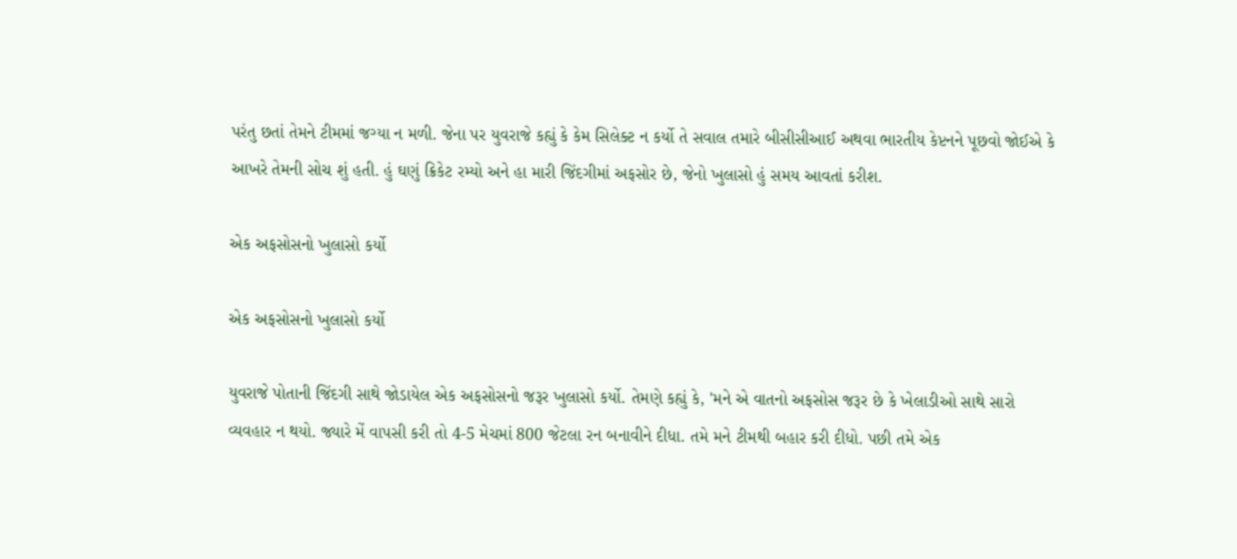પરંતુ છતાં તેમને ટીમમાં જગ્યા ન મળી. જેના પર યુવરાજે કહ્યું કે કેમ સિલેક્ટ ન કર્યો તે સવાલ તમારે બીસીસીઆઈ અથવા ભારતીય કેપ્ટનને પૂછવો જોઈએ કે આખરે તેમની સોચ શું હતી. હું ઘણું ક્રિકેટ રમ્યો અને હા મારી જિંદગીમાં અફસોર છે, જેનો ખુલાસો હું સમય આવતાં કરીશ.

એક અફસોસનો ખુલાસો કર્યો

એક અફસોસનો ખુલાસો કર્યો

યુવરાજે પોતાની જિંદગી સાથે જોડાયેલ એક અફસોસનો જરૂર ખુલાસો કર્યો. તેમણે કહ્યું કે, 'મને એ વાતનો અફસોસ જરૂર છે કે ખેલાડીઓ સાથે સારો વ્યવહાર ન થયો. જ્યારે મેં વાપસી કરી તો 4-5 મેચમાં 800 જેટલા રન બનાવીને દીધા. તમે મને ટીમથી બહાર કરી દીધો. પછી તમે એક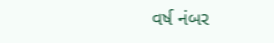વર્ષ નંબર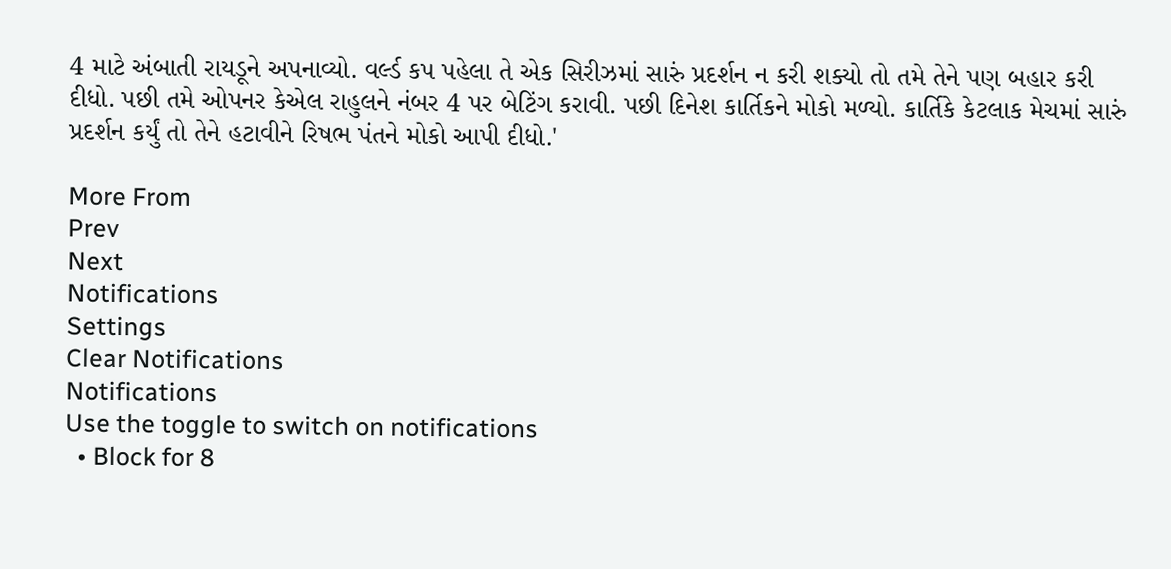4 માટે અંબાતી રાયડૂને અપનાવ્યો. વર્લ્ડ કપ પહેલા તે એક સિરીઝમાં સારું પ્રદર્શન ન કરી શક્યો તો તમે તેને પણ બહાર કરી દીધો. પછી તમે ઓપનર કેએલ રાહુલને નંબર 4 પર બેટિંગ કરાવી. પછી દિનેશ કાર્તિકને મોકો મળ્યો. કાર્તિકે કેટલાક મેચમાં સારું પ્રદર્શન કર્યું તો તેને હટાવીને રિષભ પંતને મોકો આપી દીધો.'

More From
Prev
Next
Notifications
Settings
Clear Notifications
Notifications
Use the toggle to switch on notifications
  • Block for 8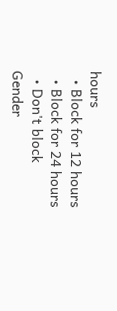hours
  • Block for 12 hours
  • Block for 24 hours
  • Don't block
Gender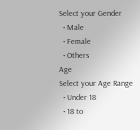Select your Gender
  • Male
  • Female
  • Others
Age
Select your Age Range
  • Under 18
  • 18 to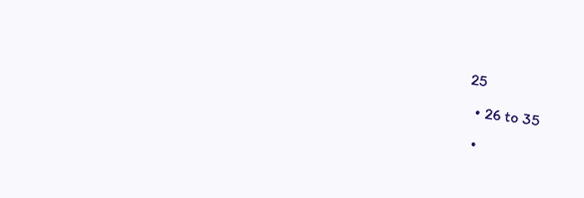25
  • 26 to 35
  •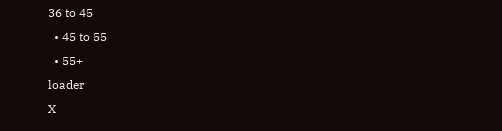36 to 45
  • 45 to 55
  • 55+
loader
X